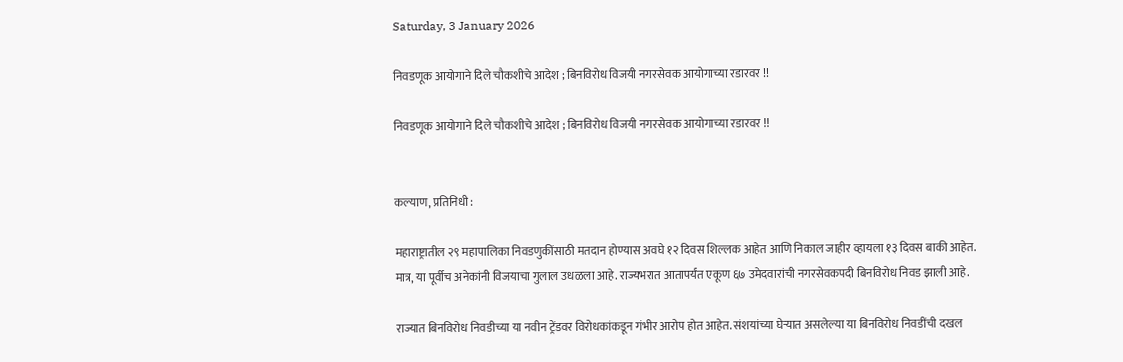Saturday, 3 January 2026

निवडणूक आयोगाने दिले चौकशीचे आदेश ; बिनविरोध विजयी नगरसेवक आयोगाच्या रडारवर !!

निवडणूक आयोगाने दिले चौकशीचे आदेश ; बिनविरोध विजयी नगरसेवक आयोगाच्या रडारवर !!


कल्याण, प्रतिनिधी :

महाराष्ट्रातील २९ महापालिका निवडणुकींसाठी मतदान होण्यास अवघे १२ दिवस शिल्लक आहेत आणि निकाल जाहीर व्हायला १३ दिवस बाकी आहेत. मात्र, या पूर्वीच अनेकांनी विजयाचा गुलाल उधळला आहे. राज्यभरात आतापर्यंत एकूण ६७ उमेदवारांची नगरसेवकपदी बिनविरोध निवड झाली आहे.

राज्यात बिनविरोध निवडीच्या या नवीन ट्रेंडवर विरोधकांकडून गंभीर आरोप होत आहेत. संशयांच्या घेऱ्यात असलेल्या या बिनविरोध निवडींची दखल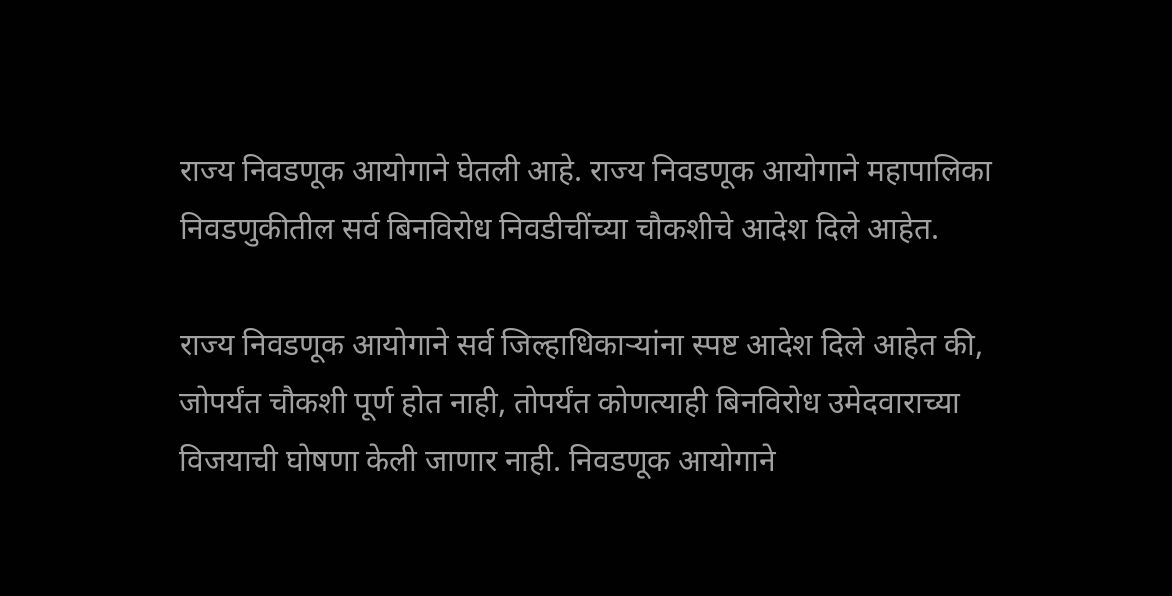राज्य निवडणूक आयोगाने घेतली आहे. राज्य निवडणूक आयोगाने महापालिका निवडणुकीतील सर्व बिनविरोध निवडीचींच्या चौकशीचे आदेश दिले आहेत.

राज्य निवडणूक आयोगाने सर्व जिल्हाधिकाऱ्यांना स्पष्ट आदेश दिले आहेत की, जोपर्यंत चौकशी पूर्ण होत नाही, तोपर्यंत कोणत्याही बिनविरोध उमेदवाराच्या विजयाची घोषणा केली जाणार नाही. निवडणूक आयोगाने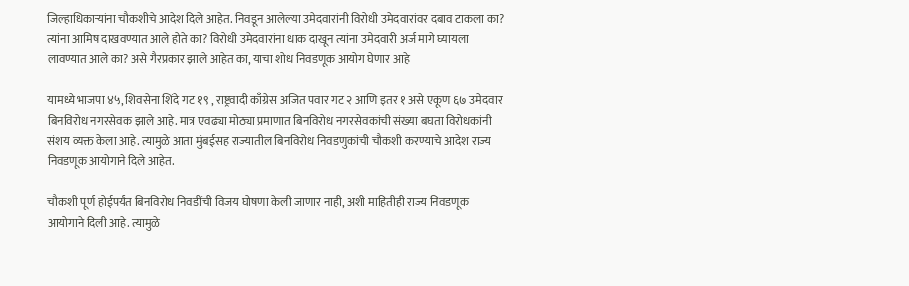जिल्हाधिकाऱ्यांना चौकशीचे आदेश दिले आहेत. निवडून आलेल्या उमेदवारांनी विरोधी उमेदवारांवर दबाव टाकला का? त्यांना आमिष दाखवण्यात आले होते का? विरोधी उमेदवारांना धाक दाखून त्यांना उमेदवारी अर्ज मागे घ्यायला लावण्यात आले का? असे गैरप्रकार झाले आहेत का, याचा शोध निवडणूक आयोग घेणार आहे

यामध्ये भाजपा ४५, शिवसेना शिंदे गट १९ , राष्ट्रवादी काँग्रेस अजित पवार गट २ आणि इतर १ असे एकूण ६७ उमेदवार बिनविरोध नगरसेवक झाले आहे. मात्र एवढ्या मोठ्या प्रमाणात बिनविरोध नगरसेवकांची संख्या बघता विरोधकांनी संशय व्यक्त केला आहे. त्यामुळे आता मुंबईसह राज्यातील बिनविरोध निवडणुकांची चौकशी करण्याचे आदेश राज्य निवडणूक आयोगाने दिले आहेत.

चौकशी पूर्ण होईपर्यंत बिनविरोध निवडींची विजय घोषणा केली जाणार नाही, अशी माहितीही राज्य निवडणूक आयोगाने दिली आहे. त्यामुळे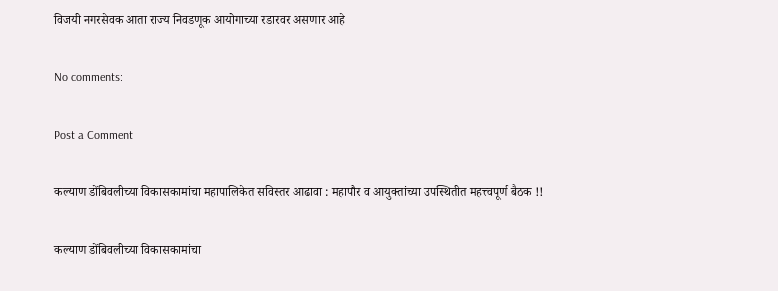विजयी नगरसेवक आता राज्य निवडणूक आयोगाच्या रडारवर असणार आहे

No comments:

Post a Comment

कल्याण डोंबिवलीच्या विकासकामांचा महापालिकेत सविस्तर आढावा : महापौर व आयुक्तांच्या उपस्थितीत महत्त्वपूर्ण बैठक !!

कल्याण डोंबिवलीच्या विकासकामांचा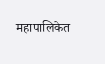महापालिकेत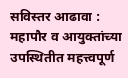सविस्तर आढावा : महापौर व आयुक्तांच्या उपस्थितीत महत्त्वपूर्ण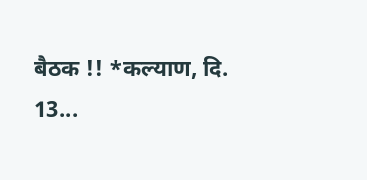बैठक !! *कल्याण, दि. 13...